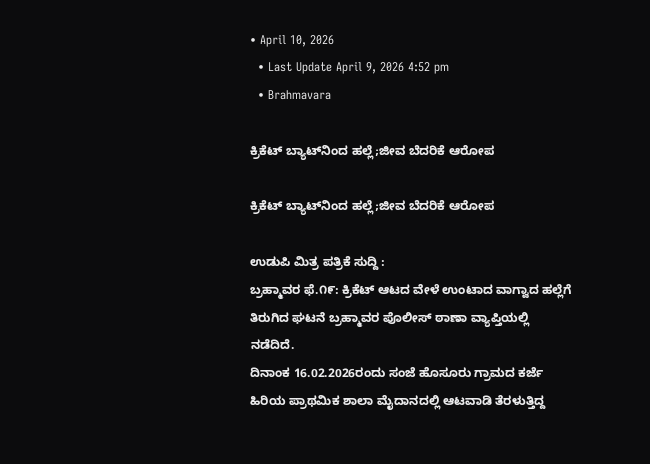• April 10, 2026
  • Last Update April 9, 2026 4:52 pm
  • Brahmavara

ಕ್ರಿಕೆಟ್ ಬ್ಯಾಟ್‌ನಿಂದ ಹಲ್ಲೆ;ಜೀವ ಬೆದರಿಕೆ ಆರೋಪ

ಕ್ರಿಕೆಟ್ ಬ್ಯಾಟ್‌ನಿಂದ ಹಲ್ಲೆ;ಜೀವ ಬೆದರಿಕೆ ಆರೋಪ

ಉಡುಪಿ ಮಿತ್ರ ಪತ್ರಿಕೆ ಸುದ್ದಿ :
ಬ್ರಹ್ಮಾವರ ಫೆ.೧೯: ಕ್ರಿಕೆಟ್ ಆಟದ ವೇಳೆ ಉಂಟಾದ ವಾಗ್ವಾದ ಹಲ್ಲೆಗೆ ತಿರುಗಿದ ಘಟನೆ ಬ್ರಹ್ಮಾವರ ಪೊಲೀಸ್ ಠಾಣಾ ವ್ಯಾಪ್ತಿಯಲ್ಲಿ ನಡೆದಿದೆ.
ದಿನಾಂಕ 16.02.2026ರಂದು ಸಂಜೆ ಹೊಸೂರು ಗ್ರಾಮದ ಕರ್ಜೆ ಹಿರಿಯ ಪ್ರಾಥಮಿಕ ಶಾಲಾ ಮೈದಾನದಲ್ಲಿ ಆಟವಾಡಿ ತೆರಳುತ್ತಿದ್ದ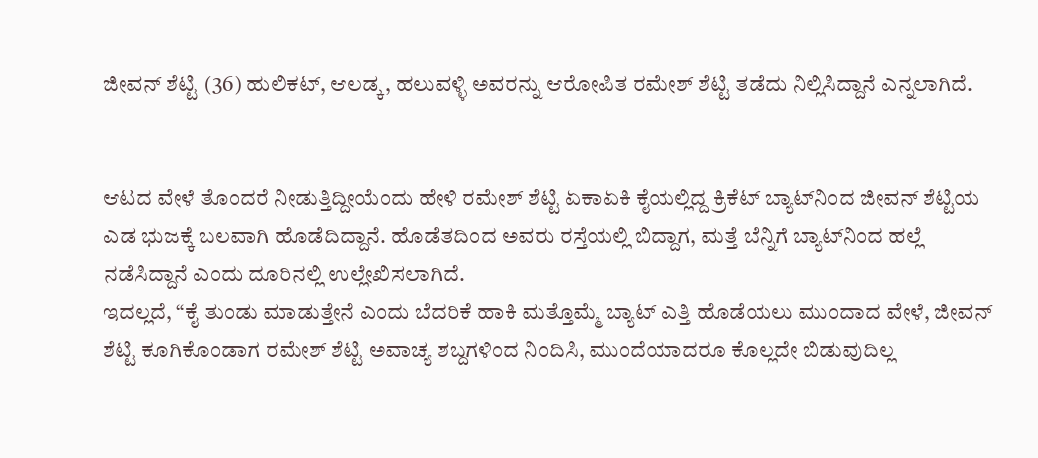ಜೀವನ್ ಶೆಟ್ಟಿ (36) ಹುಲಿಕಟ್, ಆಲಡ್ಕ, ಹಲುವಳ್ಳಿ ಅವರನ್ನು ಆರೋಪಿತ ರಮೇಶ್ ಶೆಟ್ಟಿ ತಡೆದು ನಿಲ್ಲಿಸಿದ್ದಾನೆ ಎನ್ನಲಾಗಿದೆ.


ಆಟದ ವೇಳೆ ತೊಂದರೆ ನೀಡುತ್ತಿದ್ದೀಯೆಂದು ಹೇಳಿ ರಮೇಶ್ ಶೆಟ್ಟಿ ಏಕಾಏಕಿ ಕೈಯಲ್ಲಿದ್ದ ಕ್ರಿಕೆಟ್ ಬ್ಯಾಟ್‌ನಿಂದ ಜೀವನ್ ಶೆಟ್ಟಿಯ ಎಡ ಭುಜಕ್ಕೆ ಬಲವಾಗಿ ಹೊಡೆದಿದ್ದಾನೆ. ಹೊಡೆತದಿಂದ ಅವರು ರಸ್ತೆಯಲ್ಲಿ ಬಿದ್ದಾಗ, ಮತ್ತೆ ಬೆನ್ನಿಗೆ ಬ್ಯಾಟ್‌ನಿಂದ ಹಲ್ಲೆ ನಡೆಸಿದ್ದಾನೆ ಎಂದು ದೂರಿನಲ್ಲಿ ಉಲ್ಲೇಖಿಸಲಾಗಿದೆ.
ಇದಲ್ಲದೆ, “ಕೈ ತುಂಡು ಮಾಡುತ್ತೇನೆ ಎಂದು ಬೆದರಿಕೆ ಹಾಕಿ ಮತ್ತೊಮ್ಮೆ ಬ್ಯಾಟ್ ಎತ್ತಿ ಹೊಡೆಯಲು ಮುಂದಾದ ವೇಳೆ, ಜೀವನ್ ಶೆಟ್ಟಿ ಕೂಗಿಕೊಂಡಾಗ ರಮೇಶ್ ಶೆಟ್ಟಿ ಅವಾಚ್ಯ ಶಬ್ದಗಳಿಂದ ನಿಂದಿಸಿ, ಮುಂದೆಯಾದರೂ ಕೊಲ್ಲದೇ ಬಿಡುವುದಿಲ್ಲ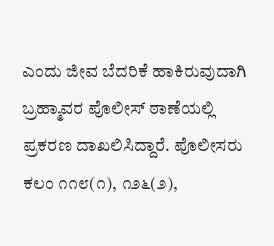ಎಂದು ಜೀವ ಬೆದರಿಕೆ ಹಾಕಿರುವುದಾಗಿ ಬ್ರಹ್ಮಾವರ ಪೊಲೀಸ್ ಠಾಣೆಯಲ್ಲಿ ಪ್ರಕರಣ ದಾಖಲಿಸಿದ್ದಾರೆ. ಪೊಲೀಸರು ಕಲಂ ೧೧೮(೧), ೧೨೬(೨),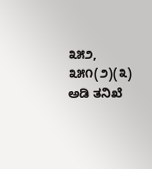೩೫೨, ೩೫೧(೨)(೩) ಅಡಿ ತನಿಖೆ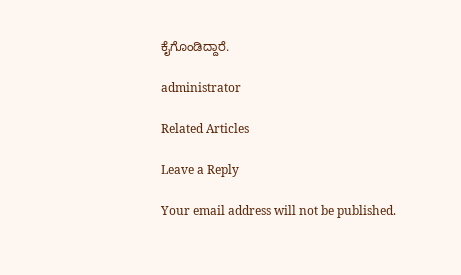ಕೈಗೊಂಡಿದ್ದಾರೆ.

administrator

Related Articles

Leave a Reply

Your email address will not be published.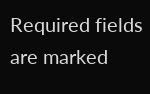Required fields are marked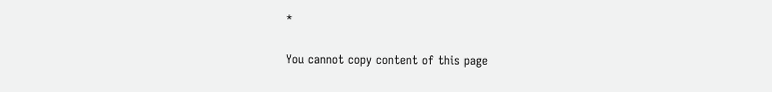*

You cannot copy content of this page